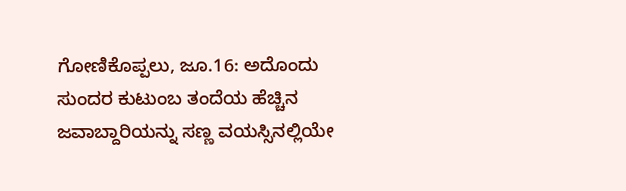ಗೋಣಿಕೊಪ್ಪಲು, ಜೂ.16: ಅದೊಂದು ಸುಂದರ ಕುಟುಂಬ ತಂದೆಯ ಹೆಚ್ಚಿನ ಜವಾಬ್ದಾರಿಯನ್ನು ಸಣ್ಣ ವಯಸ್ಸಿನಲ್ಲಿಯೇ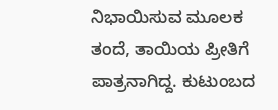ನಿಭಾಯಿಸುವ ಮೂಲಕ ತಂದೆ, ತಾಯಿಯ ಪ್ರೀತಿಗೆ ಪಾತ್ರನಾಗಿದ್ದ. ಕುಟುಂಬದ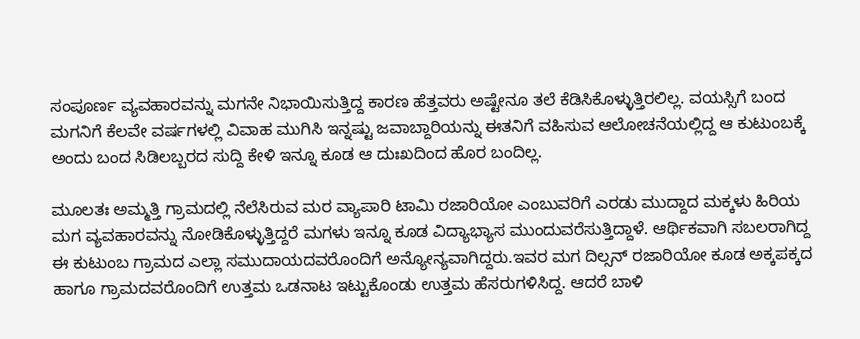ಸಂಪೂರ್ಣ ವ್ಯವಹಾರವನ್ನು ಮಗನೇ ನಿಭಾಯಿಸುತ್ತಿದ್ದ ಕಾರಣ ಹೆತ್ತವರು ಅಷ್ಟೇನೂ ತಲೆ ಕೆಡಿಸಿಕೊಳ್ಳುತ್ತಿರಲಿಲ್ಲ. ವಯಸ್ಸಿಗೆ ಬಂದ ಮಗನಿಗೆ ಕೆಲವೇ ವರ್ಷಗಳಲ್ಲಿ ವಿವಾಹ ಮುಗಿಸಿ ಇನ್ನಷ್ಟು ಜವಾಬ್ದಾರಿಯನ್ನು ಈತನಿಗೆ ವಹಿಸುವ ಆಲೋಚನೆಯಲ್ಲಿದ್ದ ಆ ಕುಟುಂಬಕ್ಕೆ ಅಂದು ಬಂದ ಸಿಡಿಲಬ್ಬರದ ಸುದ್ದಿ ಕೇಳಿ ಇನ್ನೂ ಕೂಡ ಆ ದುಃಖದಿಂದ ಹೊರ ಬಂದಿಲ್ಲ.

ಮೂಲತಃ ಅಮ್ಮತ್ತಿ ಗ್ರಾಮದಲ್ಲಿ ನೆಲೆಸಿರುವ ಮರ ವ್ಯಾಪಾರಿ ಟಾಮಿ ರಜಾರಿಯೋ ಎಂಬುವರಿಗೆ ಎರಡು ಮುದ್ದಾದ ಮಕ್ಕಳು ಹಿರಿಯ ಮಗ ವ್ಯವಹಾರವನ್ನು ನೋಡಿಕೊಳ್ಳುತ್ತಿದ್ದರೆ ಮಗಳು ಇನ್ನೂ ಕೂಡ ವಿದ್ಯಾಭ್ಯಾಸ ಮುಂದುವರೆಸುತ್ತಿದ್ದಾಳೆ. ಆರ್ಥಿಕವಾಗಿ ಸಬಲರಾಗಿದ್ದ ಈ ಕುಟುಂಬ ಗ್ರಾಮದ ಎಲ್ಲಾ ಸಮುದಾಯದವರೊಂದಿಗೆ ಅನ್ಯೋನ್ಯವಾಗಿದ್ದರು.ಇವರ ಮಗ ದಿಲ್ಸನ್ ರಜಾರಿಯೋ ಕೂಡ ಅಕ್ಕಪಕ್ಕದ ಹಾಗೂ ಗ್ರಾಮದವರೊಂದಿಗೆ ಉತ್ತಮ ಒಡನಾಟ ಇಟ್ಟುಕೊಂಡು ಉತ್ತಮ ಹೆಸರುಗಳಿಸಿದ್ದ. ಆದರೆ ಬಾಳಿ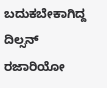ಬದುಕಬೇಕಾಗಿದ್ದ ದಿಲ್ಸನ್ ರಜಾರಿಯೋ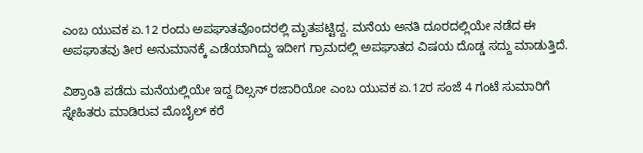ಎಂಬ ಯುವಕ ಏ.12 ರಂದು ಅಪಘಾತವೊಂದರಲ್ಲಿ ಮೃತಪಟ್ಟಿದ್ದ. ಮನೆಯ ಅನತಿ ದೂರದಲ್ಲಿಯೇ ನಡೆದ ಈ ಅಪಘಾತವು ತೀರ ಅನುಮಾನಕ್ಕೆ ಎಡೆಯಾಗಿದ್ದು ಇದೀಗ ಗ್ರಾಮದಲ್ಲಿ ಅಪಘಾತದ ವಿಷಯ ದೊಡ್ಡ ಸದ್ದು ಮಾಡುತ್ತಿದೆ.

ವಿಶ್ರಾಂತಿ ಪಡೆದು ಮನೆಯಲ್ಲಿಯೇ ಇದ್ದ ದಿಲ್ಸನ್ ರಜಾರಿಯೋ ಎಂಬ ಯುವಕ ಏ.12ರ ಸಂಜೆ 4 ಗಂಟೆ ಸುಮಾರಿಗೆ ಸ್ನೇಹಿತರು ಮಾಡಿರುವ ಮೊಬೈಲ್ ಕರೆ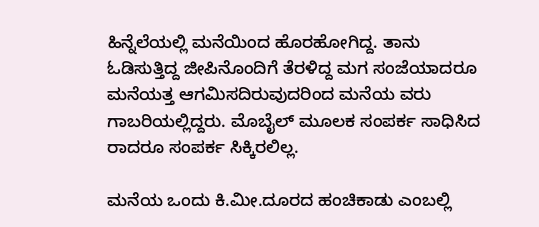ಹಿನ್ನೆಲೆಯಲ್ಲಿ ಮನೆಯಿಂದ ಹೊರಹೋಗಿದ್ದ. ತಾನು ಓಡಿಸುತ್ತಿದ್ದ ಜೀಪಿನೊಂದಿಗೆ ತೆರಳಿದ್ದ ಮಗ ಸಂಜೆಯಾದರೂ ಮನೆಯತ್ತ ಆಗಮಿಸದಿರುವುದರಿಂದ ಮನೆಯ ವರು ಗಾಬರಿಯಲ್ಲಿದ್ದರು. ಮೊಬೈಲ್ ಮೂಲಕ ಸಂಪರ್ಕ ಸಾಧಿಸಿದ ರಾದರೂ ಸಂಪರ್ಕ ಸಿಕ್ಕಿರಲಿಲ್ಲ.

ಮನೆಯ ಒಂದು ಕಿ.ಮೀ.ದೂರದ ಹಂಚಿಕಾಡು ಎಂಬಲ್ಲಿ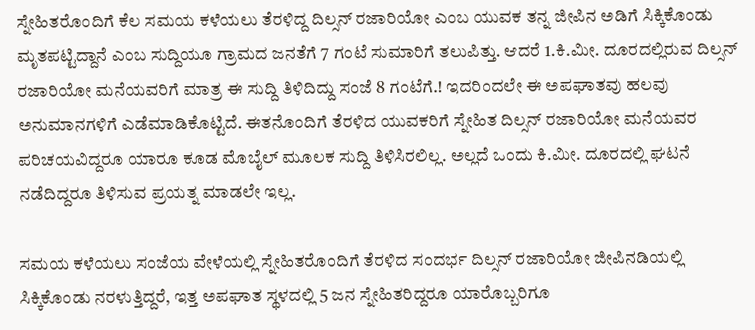ಸ್ನೇಹಿತರೊಂದಿಗೆ ಕೆಲ ಸಮಯ ಕಳೆಯಲು ತೆರಳಿದ್ದ ದಿಲ್ಸನ್ ರಜಾರಿಯೋ ಎಂಬ ಯುವಕ ತನ್ನ ಜೀಪಿನ ಅಡಿಗೆ ಸಿಕ್ಕಿಕೊಂಡು ಮೃತಪಟ್ಟಿದ್ದಾನೆ ಎಂಬ ಸುದ್ದಿಯೂ ಗ್ರಾಮದ ಜನತೆಗೆ 7 ಗಂಟೆ ಸುಮಾರಿಗೆ ತಲುಪಿತ್ತು. ಆದರೆ 1.ಕಿ.ಮೀ. ದೂರದಲ್ಲಿರುವ ದಿಲ್ಸನ್ ರಜಾರಿಯೋ ಮನೆಯವರಿಗೆ ಮಾತ್ರ ಈ ಸುದ್ದಿ ತಿಳಿದಿದ್ದು ಸಂಜೆ 8 ಗಂಟೆಗೆ.! ಇದರಿಂದಲೇ ಈ ಅಪಘಾತವು ಹಲವು ಅನುಮಾನಗಳಿಗೆ ಎಡೆಮಾಡಿಕೊಟ್ಟಿದೆ. ಈತನೊಂದಿಗೆ ತೆರಳಿದ ಯುವಕರಿಗೆ ಸ್ನೇಹಿತ ದಿಲ್ಸನ್ ರಜಾರಿಯೋ ಮನೆಯವರ ಪರಿಚಯವಿದ್ದರೂ ಯಾರೂ ಕೂಡ ಮೊಬೈಲ್ ಮೂಲಕ ಸುದ್ದಿ ತಿಳಿಸಿರಲಿಲ್ಲ. ಅಲ್ಲದೆ ಒಂದು ಕಿ.ಮೀ. ದೂರದಲ್ಲಿ ಘಟನೆ ನಡೆದಿದ್ದರೂ ತಿಳಿಸುವ ಪ್ರಯತ್ನ ಮಾಡಲೇ ಇಲ್ಲ.

ಸಮಯ ಕಳೆಯಲು ಸಂಜೆಯ ವೇಳೆಯಲ್ಲಿ ಸ್ನೇಹಿತರೊಂದಿಗೆ ತೆರಳಿದ ಸಂದರ್ಭ ದಿಲ್ಸನ್ ರಜಾರಿಯೋ ಜೀಪಿನಡಿಯಲ್ಲಿ ಸಿಕ್ಕಿಕೊಂಡು ನರಳುತ್ತಿದ್ದರೆ, ಇತ್ತ ಅಪಘಾತ ಸ್ಥಳದಲ್ಲಿ 5 ಜನ ಸ್ನೇಹಿತರಿದ್ದರೂ ಯಾರೊಬ್ಬರಿಗೂ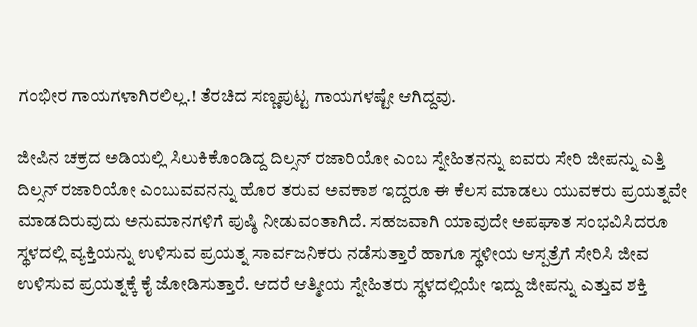ಗಂಭೀರ ಗಾಯಗಳಾಗಿರಲಿಲ್ಲ.! ತೆರಚಿದ ಸಣ್ಣಪುಟ್ಟ ಗಾಯಗಳಷ್ಟೇ ಆಗಿದ್ದವು.

ಜೀಪಿನ ಚಕ್ರದ ಅಡಿಯಲ್ಲಿ ಸಿಲುಕಿಕೊಂಡಿದ್ದ ದಿಲ್ಸನ್ ರಜಾರಿಯೋ ಎಂಬ ಸ್ನೇಹಿತನನ್ನು ಐವರು ಸೇರಿ ಜೀಪನ್ನು ಎತ್ತಿ ದಿಲ್ಸನ್ ರಜಾರಿಯೋ ಎಂಬುವವನನ್ನು ಹೊರ ತರುವ ಅವಕಾಶ ಇದ್ದರೂ ಈ ಕೆಲಸ ಮಾಡಲು ಯುವಕರು ಪ್ರಯತ್ನವೇ ಮಾಡದಿರುವುದು ಅನುಮಾನಗಳಿಗೆ ಪುಷ್ಠಿ ನೀಡುವಂತಾಗಿದೆ. ಸಹಜವಾಗಿ ಯಾವುದೇ ಅಪಘಾತ ಸಂಭವಿಸಿದರೂ ಸ್ಥಳದಲ್ಲಿ ವ್ಯಕ್ತಿಯನ್ನು ಉಳಿಸುವ ಪ್ರಯತ್ನ ಸಾರ್ವಜನಿಕರು ನಡೆಸುತ್ತಾರೆ ಹಾಗೂ ಸ್ಥಳೀಯ ಆಸ್ಪತ್ರೆಗೆ ಸೇರಿಸಿ ಜೀವ ಉಳಿಸುವ ಪ್ರಯತ್ನಕ್ಕೆ ಕೈ ಜೋಡಿಸುತ್ತಾರೆ. ಆದರೆ ಆತ್ಮೀಯ ಸ್ನೇಹಿತರು ಸ್ಥಳದಲ್ಲಿಯೇ ಇದ್ದು ಜೀಪನ್ನು ಎತ್ತುವ ಶಕ್ತಿ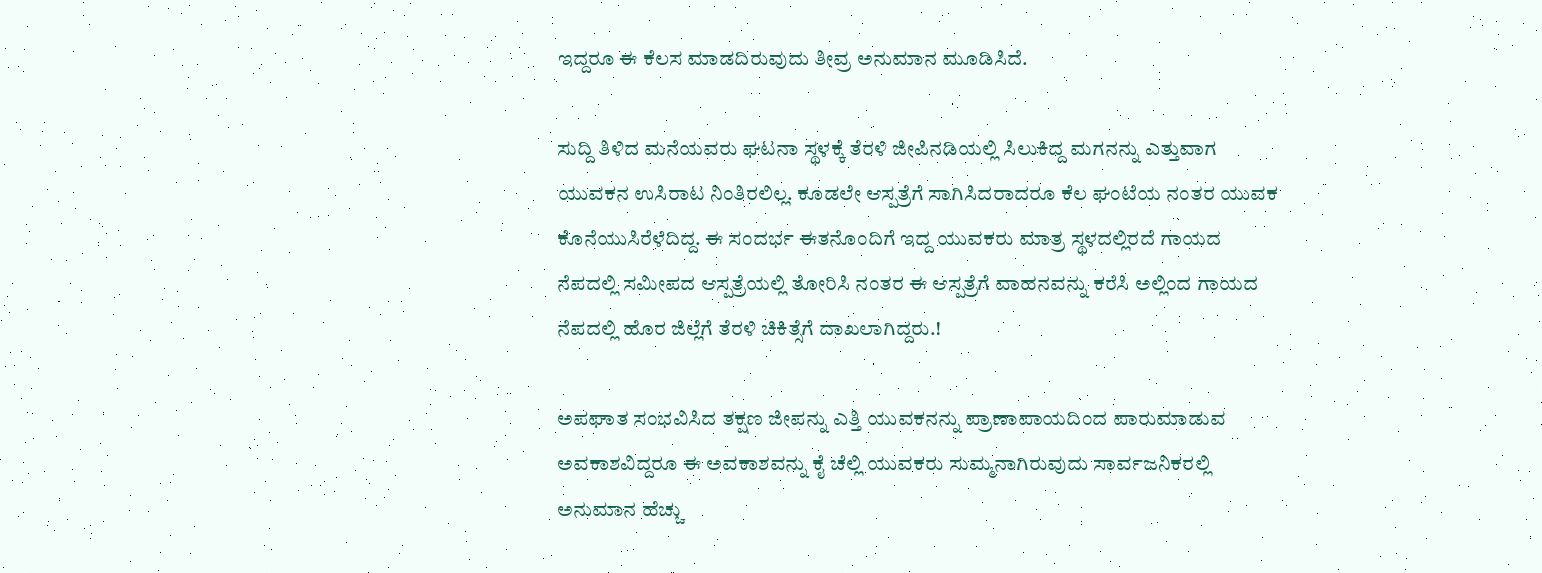ಇದ್ದರೂ ಈ ಕೆಲಸ ಮಾಡದಿರುವುದು ತೀವ್ರ ಅನುಮಾನ ಮೂಡಿಸಿದೆ.

ಸುದ್ದಿ ತಿಳಿದ ಮನೆಯವರು ಘಟನಾ ಸ್ಥಳಕ್ಕೆ ತೆರಳಿ ಜೀಪಿನಡಿಯಲ್ಲಿ ಸಿಲುಕಿದ್ದ ಮಗನನ್ನು ಎತ್ತುವಾಗ ಯುವಕನ ಉಸಿರಾಟ ನಿಂತಿರಲಿಲ್ಲ. ಕೂಡಲೇ ಆಸ್ಪತ್ರೆಗೆ ಸಾಗಿಸಿದರಾದರೂ ಕೆಲ ಘಂಟೆಯ ನಂತರ ಯುವಕ ಕೊನೆಯುಸಿರೆಳೆದಿದ್ದ. ಈ ಸಂದರ್ಭ ಈತನೊಂದಿಗೆ ಇದ್ದ ಯುವಕರು ಮಾತ್ರ ಸ್ಥಳದಲ್ಲಿರದೆ ಗಾಯದ ನೆಪದಲ್ಲಿ ಸಮೀಪದ ಆಸ್ಪತ್ರೆಯಲ್ಲಿ ತೋರಿಸಿ ನಂತರ ಈ ಆಸ್ಪತ್ರೆಗೆ ವಾಹನವನ್ನು ಕರೆಸಿ ಅಲ್ಲಿಂದ ಗಾಯದ ನೆಪದಲ್ಲಿ ಹೊರ ಜಿಲ್ಲೆಗೆ ತೆರಳಿ ಚಿಕಿತ್ಸೆಗೆ ದಾಖಲಾಗಿದ್ದರು.!

ಅಪಘಾತ ಸಂಭವಿಸಿದ ತಕ್ಷಣ ಜೀಪನ್ನು ಎತ್ತಿ ಯುವಕನನ್ನು ಪ್ರಾಣಾಪಾಯದಿಂದ ಪಾರುಮಾಡುವ ಅವಕಾಶವಿದ್ದರೂ ಈ ಅವಕಾಶವನ್ನು ಕೈ ಚೆಲ್ಲಿ ಯುವಕರು ಸುಮ್ಮನಾಗಿರುವುದು ಸಾರ್ವಜನಿಕರಲ್ಲಿ ಅನುಮಾನ ಹೆಚ್ಚು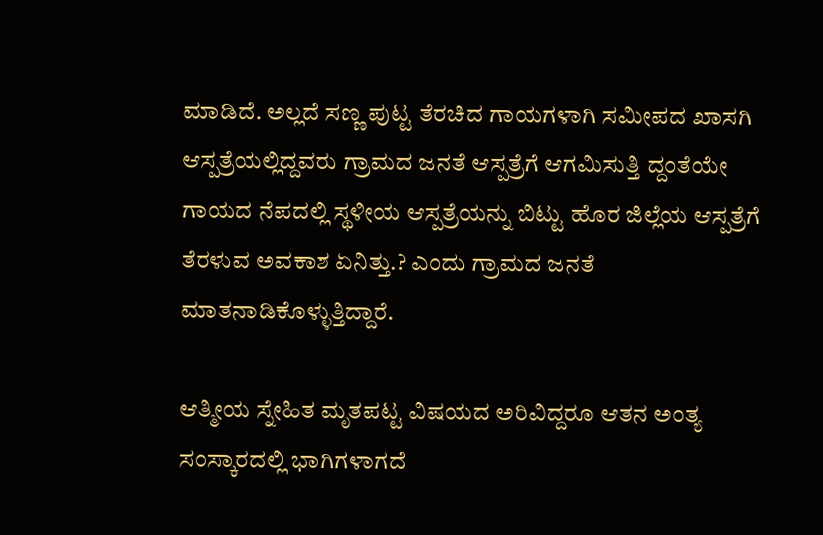ಮಾಡಿದೆ. ಅಲ್ಲದೆ ಸಣ್ಣ ಪುಟ್ಟ ತೆರಚಿದ ಗಾಯಗಳಾಗಿ ಸಮೀಪದ ಖಾಸಗಿ ಆಸ್ಪತ್ರೆಯಲ್ಲಿದ್ದವರು ಗ್ರಾಮದ ಜನತೆ ಆಸ್ಪತ್ರೆಗೆ ಆಗಮಿಸುತ್ತಿ ದ್ದಂತೆಯೇ ಗಾಯದ ನೆಪದಲ್ಲಿ ಸ್ಥಳೀಯ ಆಸ್ಪತ್ರೆಯನ್ನು ಬಿಟ್ಟು ಹೊರ ಜಿಲ್ಲೆಯ ಆಸ್ಪತ್ರೆಗೆ ತೆರಳುವ ಅವಕಾಶ ಏನಿತ್ತು.? ಎಂದು ಗ್ರಾಮದ ಜನತೆ ಮಾತನಾಡಿಕೊಳ್ಳುತ್ತಿದ್ದಾರೆ.

ಆತ್ಮೀಯ ಸ್ನೇಹಿತ ಮೃತಪಟ್ಟ ವಿಷಯದ ಅರಿವಿದ್ದರೂ ಆತನ ಅಂತ್ಯ ಸಂಸ್ಕಾರದಲ್ಲಿ ಭಾಗಿಗಳಾಗದೆ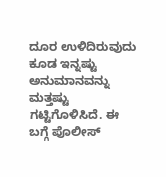ದೂರ ಉಳಿದಿರುವುದು ಕೂಡ ಇನ್ನಷ್ಟು ಅನುಮಾನವನ್ನು ಮತ್ತಷ್ಟು ಗಟ್ಟಿಗೊಳಿಸಿದೆ. ಈ ಬಗ್ಗೆ ಪೊಲೀಸ್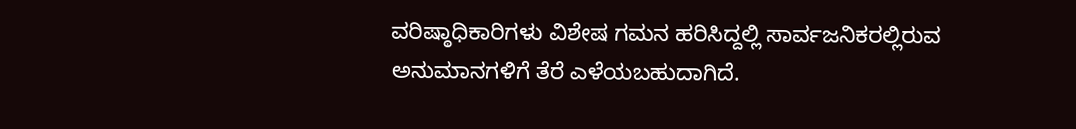ವರಿಷ್ಠಾಧಿಕಾರಿಗಳು ವಿಶೇಷ ಗಮನ ಹರಿಸಿದ್ದಲ್ಲಿ ಸಾರ್ವಜನಿಕರಲ್ಲಿರುವ ಅನುಮಾನಗಳಿಗೆ ತೆರೆ ಎಳೆಯಬಹುದಾಗಿದೆ.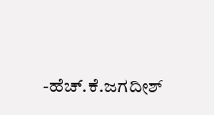-ಹೆಚ್.ಕೆ.ಜಗದೀಶ್